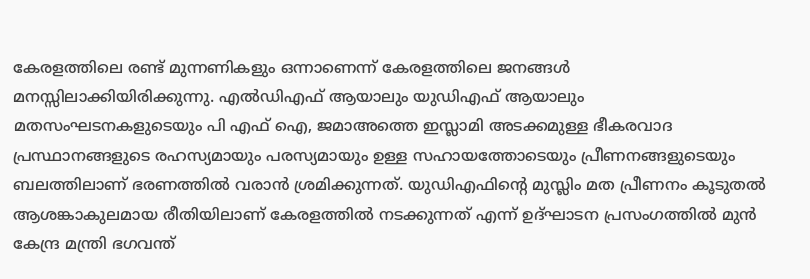കേരളത്തിലെ രണ്ട് മുന്നണികളും ഒന്നാണെന്ന് കേരളത്തിലെ ജനങ്ങൾ മനസ്സിലാക്കിയിരിക്കുന്നു. എൽഡിഎഫ് ആയാലും യുഡിഎഫ് ആയാലും മതസംഘടനകളുടെയും പി എഫ് ഐ, ജമാഅത്തെ ഇസ്ലാമി അടക്കമുള്ള ഭീകരവാദ പ്രസ്ഥാനങ്ങളുടെ രഹസ്യമായും പരസ്യമായും ഉള്ള സഹായത്തോടെയും പ്രീണനങ്ങളുടെയും ബലത്തിലാണ് ഭരണത്തിൽ വരാൻ ശ്രമിക്കുന്നത്. യുഡിഎഫിൻ്റെ മുസ്ലിം മത പ്രീണനം കൂടുതൽ ആശങ്കാകുലമായ രീതിയിലാണ് കേരളത്തിൽ നടക്കുന്നത് എന്ന് ഉദ്ഘാടന പ്രസംഗത്തിൽ മുൻ കേന്ദ്ര മന്ത്രി ഭഗവന്ത്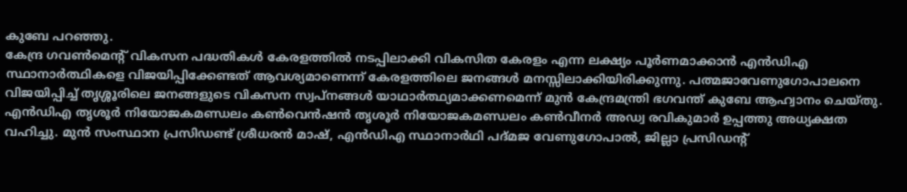കുബേ പറഞ്ഞു.
കേന്ദ്ര ഗവൺമെൻ്റ് വികസന പദ്ധതികൾ കേരളത്തിൽ നടപ്പിലാക്കി വികസിത കേരളം എന്ന ലക്ഷ്യം പൂർണമാക്കാൻ എൻഡിഎ സ്ഥാനാർത്ഥികളെ വിജയിപ്പിക്കേണ്ടത് ആവശ്യമാണെന്ന് കേരളത്തിലെ ജനങ്ങൾ മനസ്സിലാക്കിയിരിക്കുന്നു. പത്മജാവേണുഗോപാലനെ വിജയിപ്പിച്ച് തൃശ്ശൂരിലെ ജനങ്ങളുടെ വികസന സ്വപ്നങ്ങൾ യാഥാർത്ഥ്യമാക്കണമെന്ന് മുൻ കേന്ദ്രമന്ത്രി ഭഗവന്ത് കുബേ ആഹ്വാനം ചെയ്തു.
എൻഡിഎ തൃശൂർ നിയോജകമണ്ഡലം കൺവെൻഷൻ തൃശൂർ നിയോജകമണ്ഡലം കൺവീനർ അഡ്വ രവികുമാർ ഉപ്പത്തു അധ്യക്ഷത വഹിച്ചു. മുൻ സംസ്ഥാന പ്രസിഡണ്ട് ശ്രീധരൻ മാഷ്, എൻഡിഎ സ്ഥാനാർഥി പദ്മജ വേണുഗോപാൽ, ജില്ലാ പ്രസിഡൻ്റ്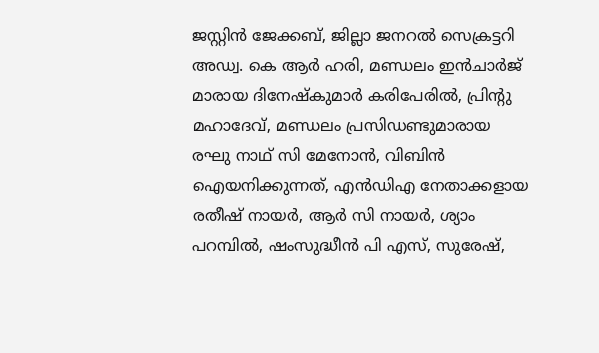ജസ്റ്റിൻ ജേക്കബ്, ജില്ലാ ജനറൽ സെക്രട്ടറി അഡ്വ. കെ ആർ ഹരി, മണ്ഡലം ഇൻചാർജ് മാരായ ദിനേഷ്കുമാർ കരിപേരിൽ, പ്രിൻ്റു മഹാദേവ്, മണ്ഡലം പ്രസിഡണ്ടുമാരായ രഘു നാഥ് സി മേനോൻ, വിബിൻ ഐയനിക്കുന്നത്, എൻഡിഎ നേതാക്കളായ രതീഷ് നായർ, ആർ സി നായർ, ശ്യാം പറമ്പിൽ, ഷംസുദ്ധീൻ പി എസ്, സുരേഷ്,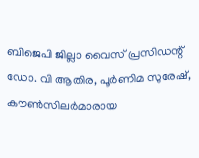ബിജെപി ജില്ലാ വൈസ് പ്രസിഡന്റ് ഡോ. വി ആതിര, പൂർണിമ സുരേഷ്, കൗൺസിലർമാരായ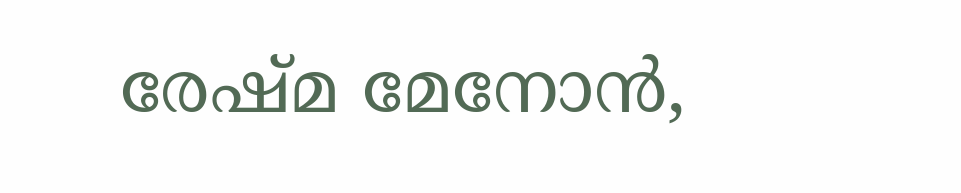രേഷ്മ മേനോൻ,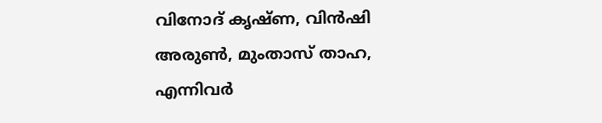വിനോദ് കൃഷ്ണ, വിൻഷി അരുൺ, മുംതാസ് താഹ, എന്നിവർ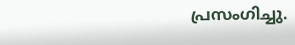പ്രസംഗിച്ചു.